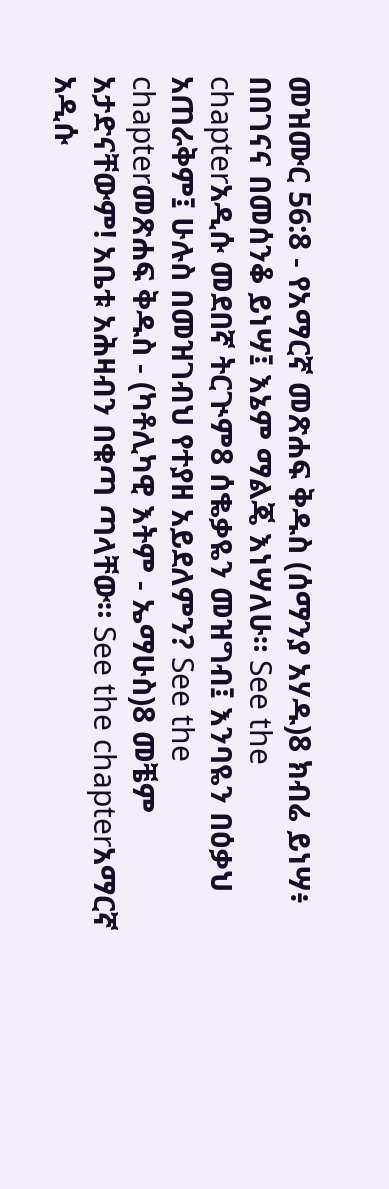መዝሙር 56:8 - የአማርኛ መጽሐፍ ቅዱስ (ሰማንያ አሃዱ)8 ክብሬ ይነሣ፥ በበገናና በመሰንቆ ይነሣ፤ እኔም ማልጄ እነሣለሁ። See the chapterአዲሱ መደበኛ ትርጒም8 ሰቈቃዬን መዝግብ፤ እንባዬን በዕቃህ አጠራቅም፤ ሁሉስ በመዝገብህ የተያዘ አይደለምን? See the chapterመጽሐፍ ቅዱስ - (ካቶሊካዊ እትም - ኤማሁስ)8 መቼም አታድናቸውም! አቤቱ አሕዛብን በቁጣ ጣላቸው። See the chapterአማርኛ አዲሱ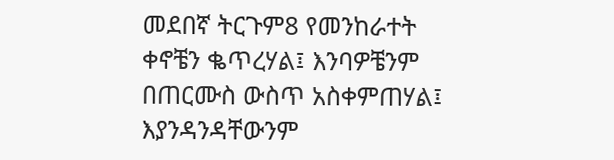መደበኛ ትርጉም8 የመንከራተት ቀኖቼን ቈጥረሃል፤ እንባዎቼንም በጠርሙስ ውስጥ አስቀምጠሃል፤ እያንዳንዳቸውንም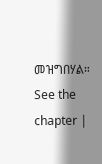መዝግበሃል። See the chapter |